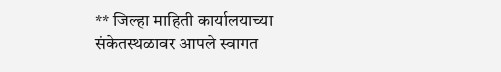** जिल्हा माहिती कार्यालयाच्या संकेतस्थळावर आपले स्वागत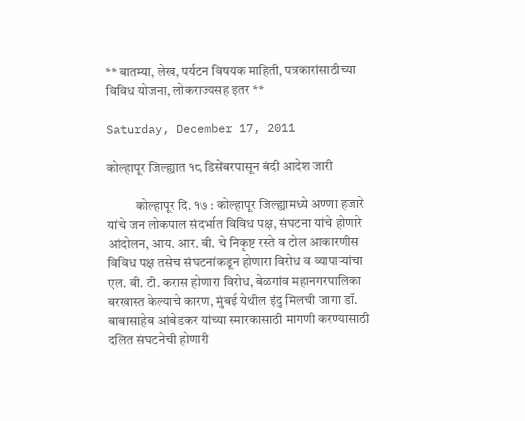** बातम्या, लेख, पर्यटन विषयक माहिती, पत्रकारांसाठीच्या विविध योजना, लोकराज्यसह इतर **

Saturday, December 17, 2011

कोल्हापूर जिल्ह्यात १८ डिसेंबरपासून बंदी आदेश जारी

           कोल्हापूर दि. १७ : कोल्हापूर जिल्ह्यामध्ये अण्णा हजारे यांचे जन लोकपाल संदर्भात विविध पक्ष, संघटना यांचे होणारे आंदोलन, आय. आर. बी. चे निकृष्ट रस्ते व टोल आकारणीस विविध पक्ष तसेच संघटनांकडून होणारा विरोध व व्यापार्‍यांचा एल. बी. टी. करास होणारा विरोध, बेळगांव महानगरपालिका बरखास्त केल्याचे कारण, मुंबई येथील इंदु मिलची जागा डॉ. बाबासाहेब आंबेडकर यांच्या स्मारकासाठी मागणी करण्यासाठी दलित संघटनेची होणारी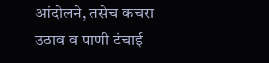आंदोलने, तसेच कचरा उठाव व पाणी टंचाई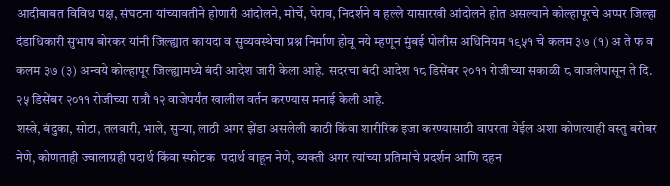आदीबाबत विविध पक्ष, संघटना यांच्यावतीने होणारी आंदोलने, मोर्चे, घेराव, निदर्शने व हल्ले यासारखी आंदोलने होत असल्याने कोल्हापूरचे अप्पर जिल्हा दंडाधिकारी सुभाष बोरकर यांनी जिल्ह्यात कायदा व सुव्यवस्थेचा प्रश्न निर्माण होवू नये म्हणून मुंबई पोलीस अधिनियम १९५१ चे कलम ३७ (१) अ ते फ व कलम ३७ (३) अन्वये कोल्हापूर जिल्ह्यामध्ये बंदी आदेश जारी केला आहे. सदरचा बंदी आदेश १८ डिसेंबर २०११ रोजीच्या सकाळी ८ वाजलेपासून ते दि. २५ डिसेंबर २०११ रोजीच्या रात्रौ १२ वाजेपर्यंत खालील वर्तन करण्यास मनाई केली आहे.
शस्त्रे, बंदुका, सोटा, तलवारी, भाले, सुर्‍या, लाठी अगर झेंडा असलेली काठी किंवा शारीरिक इजा करण्यासाठी वापरता येईल अशा कोणत्याही वस्तु बरोबर नेणे, कोणताही ज्वालाग्रही पदार्थ किंवा स्फोटक  पदार्थ वाहून नेणे, व्यक्ती अगर त्यांच्या प्रतिमांचे प्रदर्शन आणि दहन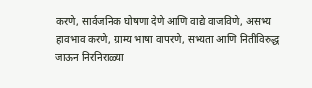करणे, सार्वजनिक घोषणा देणे आणि वाद्ये वाजविणे, असभ्य हावभाव करणे, ग्राम्य भाषा वापरणे, सभ्यता आणि नितीविरुद्ध जाऊन निरनिराळ्या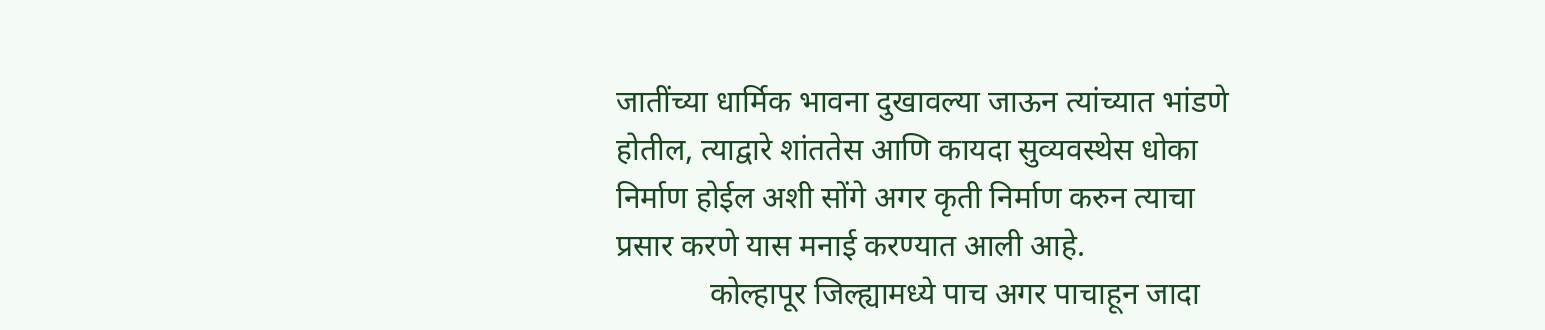जातींच्या धार्मिक भावना दुखावल्या जाऊन त्यांच्यात भांडणे होतील, त्याद्वारे शांततेस आणि कायदा सुव्यवस्थेस धोका निर्माण होईल अशी सोंगे अगर कृती निर्माण करुन त्याचा प्रसार करणे यास मनाई करण्यात आली आहे.
            कोल्हापूर जिल्ह्यामध्ये पाच अगर पाचाहून जादा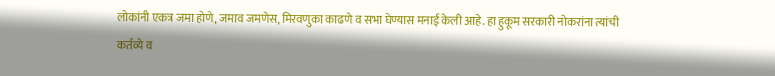लोकांनी एकत्र जमा होणे, जमाव जमणेस, मिरवणुका काढणे व सभा घेण्यास मनाई केली आहे. हा हुकूम सरकारी नोकरांना त्यांची कर्तव्ये व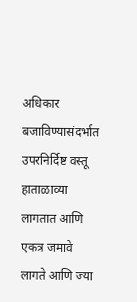अधिकार बजाविण्यासंदर्भात उपरनिर्दिष्ट वस्तू हाताळाव्या लागतात आणि एकत्र जमावे लागते आणि ज्या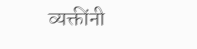व्यक्तींनी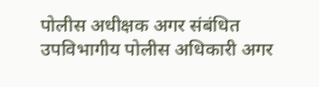पोलीस अधीक्षक अगर संबंधित उपविभागीय पोलीस अधिकारी अगर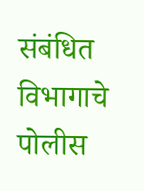संबंधित विभागाचे पोलीस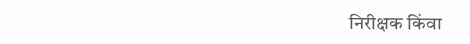निरीक्षक किंवा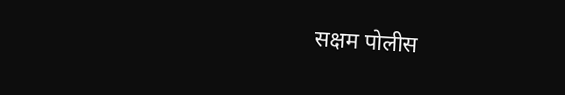सक्षम पोलीस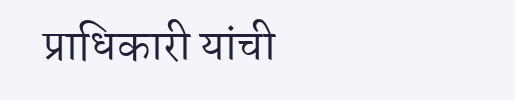प्राधिकारी यांची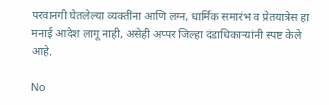परवानगी घेतलेल्या व्यक्तींना आणि लग्न, धार्मिक समारंभ व प्रेतयात्रेस हा मनाई आदेश लागू नाही, असेही अप्पर जिल्हा दंडाधिकार्‍यांनी स्पष्ट केले आहे.

No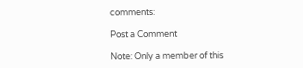comments:

Post a Comment

Note: Only a member of this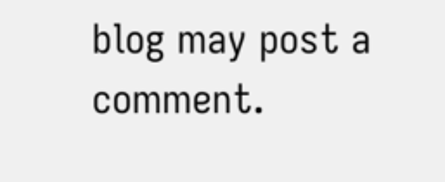blog may post a comment.